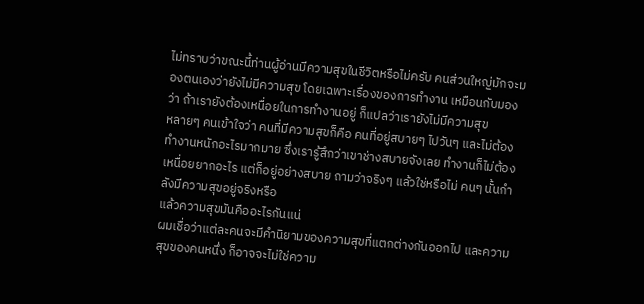ไม่ทราบว่าขณะนี้ท่านผู้อ่านมีความสุขในชีวิตหรือไม่ครับ คนส่วนใหญ่มักจะมองตนเองว่ายังไม่มีความสุข โดยเฉพาะเรื่องของการทำงาน เหมือนกับมองว่า ถ้าเรายังต้องเหนื่อยในการทำงานอยู่ ก็แปลว่าเรายังไม่มีความสุข
หลายๆ คนเข้าใจว่า คนที่มีความสุขก็คือ คนที่อยู่สบายๆ ไปวันๆ และไม่ต้องทำงานหนักอะไรมากมาย ซึ่งเรารู้สึกว่าเขาช่างสบายจังเลย ทำงานก็ไม่ต้องเหนื่อยยากอะไร แต่ก็อยู่อย่างสบาย ถามว่าจริงๆ แล้วใช่หรือไม่ คนๆ นั้นกำลังมีความสุขอยู่จริงหรือ
แล้วความสุขมันคืออะไรกันแน่
ผมเชื่อว่าแต่ละคนจะมีคำนิยามของความสุขที่แตกต่างกันออกไป และความสุขของคนหนึ่ง ก็อาจจะไม่ใช่ความ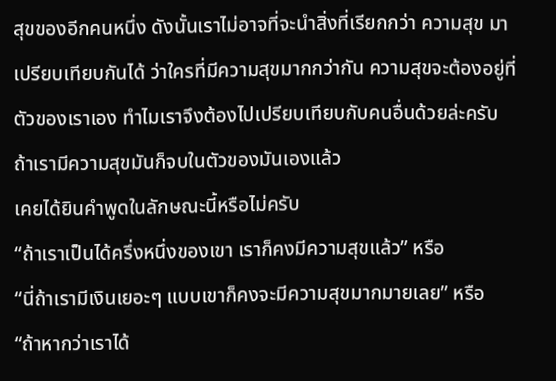สุขของอีกคนหนึ่ง ดังนั้นเราไม่อาจที่จะนำสิ่งที่เรียกกว่า ความสุข มาเปรียบเทียบกันได้ ว่าใครที่มีความสุขมากกว่ากัน ความสุขจะต้องอยู่ที่ตัวของเราเอง ทำไมเราจึงต้องไปเปรียบเทียบกับคนอื่นด้วยล่ะครับ ถ้าเรามีความสุขมันก็จบในตัวของมันเองแล้ว
เคยได้ยินคำพูดในลักษณะนี้หรือไม่ครับ
“ถ้าเราเป็นได้ครึ่งหนึ่งของเขา เราก็คงมีความสุขแล้ว” หรือ
“นี่ถ้าเรามีเงินเยอะๆ แบบเขาก็คงจะมีความสุขมากมายเลย” หรือ
“ถ้าหากว่าเราได้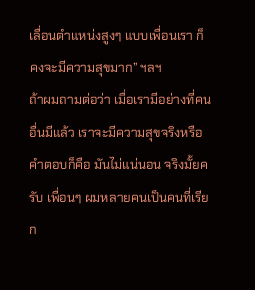เลื่อนตำแหน่งสูงๆ แบบเพื่อนเรา ก็คงจะมีความสุขมาก” ฯลฯ
ถ้าผมถามต่อว่า เมื่อเรามีอย่างที่คนอื่นมีแล้ว เราจะมีความสุขจริงหรือ คำตอบก็คือ มันไม่แน่นอน จริงมั้ยครับ เพื่อนๆ ผมหลายคนเป็นคนที่เรียก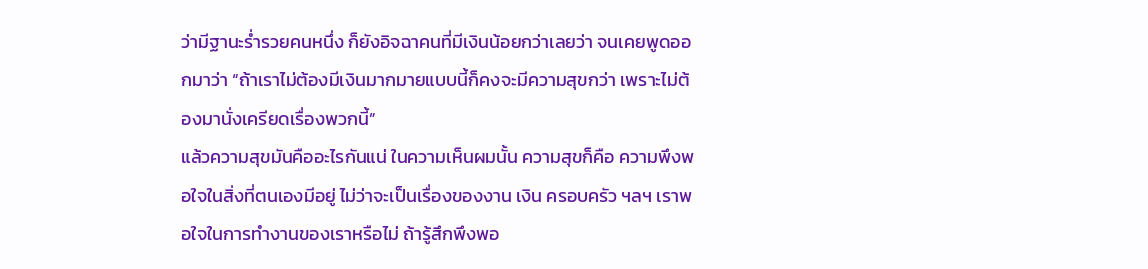ว่ามีฐานะร่ำรวยคนหนึ่ง ก็ยังอิจฉาคนที่มีเงินน้อยกว่าเลยว่า จนเคยพูดออกมาว่า “ถ้าเราไม่ต้องมีเงินมากมายแบบนี้ก็คงจะมีความสุขกว่า เพราะไม่ต้องมานั่งเครียดเรื่องพวกนี้”
แล้วความสุขมันคืออะไรกันแน่ ในความเห็นผมนั้น ความสุขก็คือ ความพึงพอใจในสิ่งที่ตนเองมีอยู่ ไม่ว่าจะเป็นเรื่องของงาน เงิน ครอบครัว ฯลฯ เราพอใจในการทำงานของเราหรือไม่ ถ้ารู้สึกพึงพอ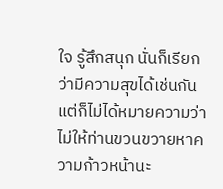ใจ รู้สึกสนุก นั่นก็เรียกว่ามีความสุขได้เช่นกัน แต่ก็ไม่ได้หมายความว่าไม่ให้ท่านขวนขวายหาความก้าวหน้านะ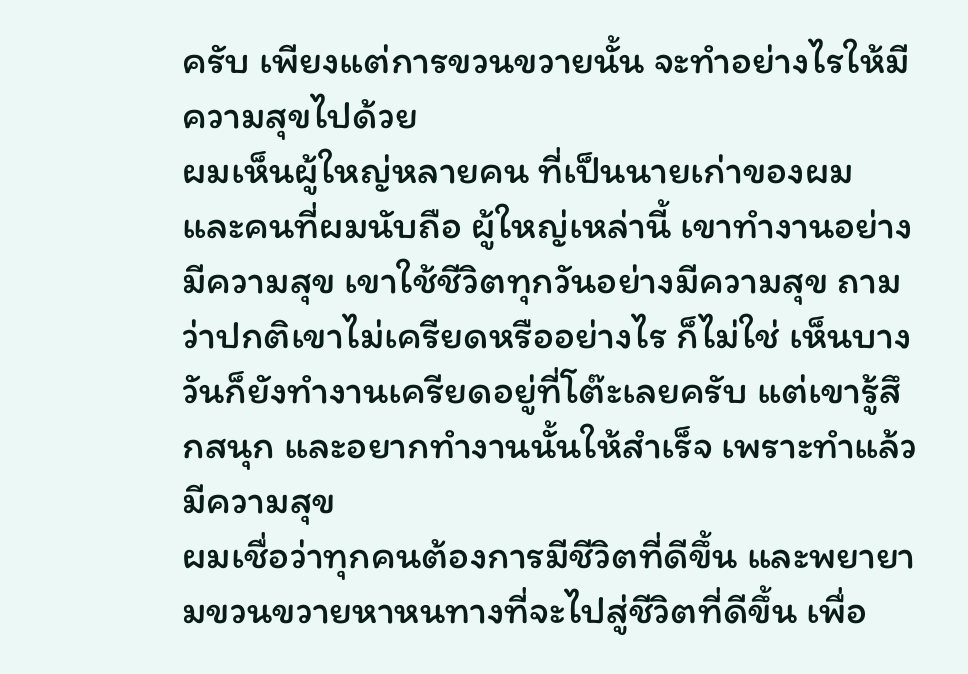ครับ เพียงแต่การขวนขวายนั้น จะทำอย่างไรให้มีความสุขไปด้วย
ผมเห็นผู้ใหญ่หลายคน ที่เป็นนายเก่าของผม และคนที่ผมนับถือ ผู้ใหญ่เหล่านี้ เขาทำงานอย่างมีความสุข เขาใช้ชีวิตทุกวันอย่างมีความสุข ถามว่าปกติเขาไม่เครียดหรืออย่างไร ก็ไม่ใช่ เห็นบางวันก็ยังทำงานเครียดอยู่ที่โต๊ะเลยครับ แต่เขารู้สึกสนุก และอยากทำงานนั้นให้สำเร็จ เพราะทำแล้วมีความสุข
ผมเชื่อว่าทุกคนต้องการมีชีวิตที่ดีขึ้น และพยายามขวนขวายหาหนทางที่จะไปสู่ชีวิตที่ดีขึ้น เพื่อ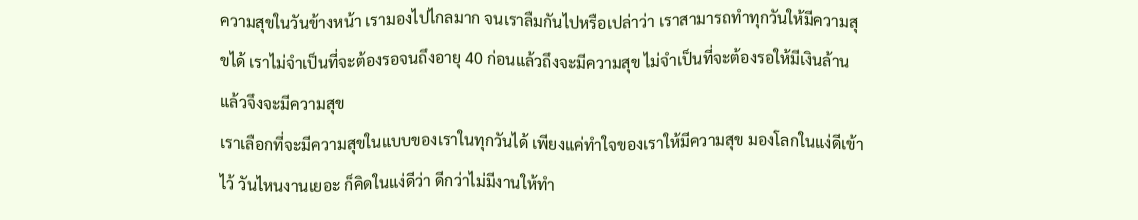ความสุขในวันข้างหน้า เรามองไปไกลมาก จนเราลืมกันไปหรือเปล่าว่า เราสามารถทำทุกวันให้มีความสุขได้ เราไม่จำเป็นที่จะต้องรอจนถึงอายุ 40 ก่อนแล้วถึงจะมีความสุข ไม่จำเป็นที่จะต้องรอให้มีเงินล้านแล้วจึงจะมีความสุข
เราเลือกที่จะมีความสุขในแบบของเราในทุกวันได้ เพียงแค่ทำใจของเราให้มีความสุข มองโลกในแง่ดีเข้าไว้ วันไหนงานเยอะ ก็คิดในแง่ดีว่า ดีกว่าไม่มีงานให้ทำ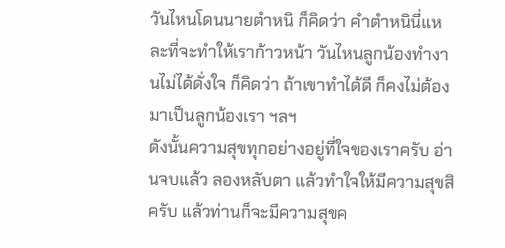วันไหนโดนนายตำหนิ ก็คิดว่า คำตำหนินี่แหละที่จะทำให้เราก้าวหน้า วันไหนลูกน้องทำงานไม่ได้ดั่งใจ ก็คิดว่า ถ้าเขาทำได้ดี ก็คงไม่ต้องมาเป็นลูกน้องเรา ฯลฯ
ดังนั้นความสุขทุกอย่างอยู่ที่ใจของเราครับ อ่านจบแล้ว ลองหลับตา แล้วทำใจให้มีความสุขสิครับ แล้วท่านก็จะมีความสุขค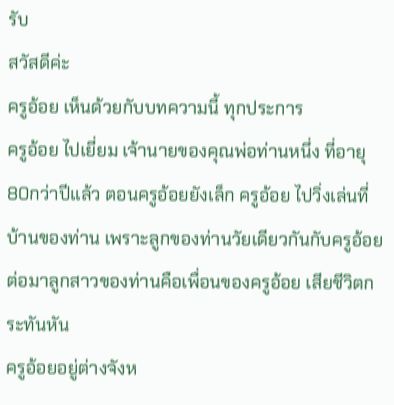รับ
สวัสดีค่ะ
ครูอ้อย เห็นด้วยกับบทความนี้ ทุกประการ
ครูอ้อย ไปเยี่ยม เจ้านายของคุณพ่อท่านหนึ่ง ที่อายุ 80กว่าปีแล้ว ตอนครูอ้อยยังเล็ก ครูอ้อย ไปวิ่งเล่นที่บ้านของท่าน เพราะลูกของท่านวัยเดียวกันกับครูอ้อย
ต่อมาลูกสาวของท่านคือเพื่อนของครูอ้อย เสียชีวิตกระทันหัน
ครูอ้อยอยู่ต่างจังห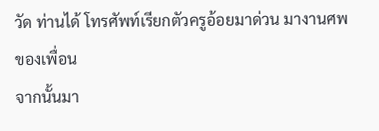วัด ท่านได้ โทรศัพท์เรียกตัวครูอ้อยมาด่วน มางานศพของเพื่อน
จากนั้นมา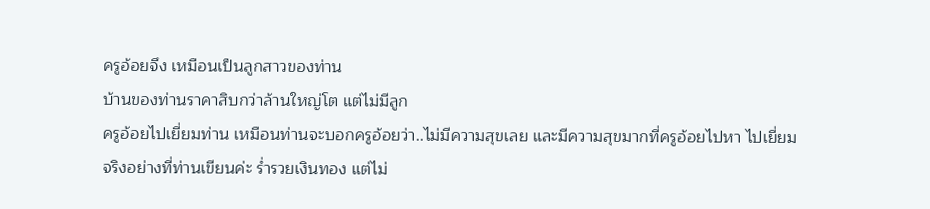ครูอ้อยจึง เหมือนเป็นลูกสาวของท่าน
บ้านของท่านราคาสิบกว่าล้านใหญ่โต แต่ไม่มีลูก
ครูอ้อยไปเยี่ยมท่าน เหมือนท่านจะบอกครูอ้อยว่า..ไม่มีความสุขเลย และมีความสุขมากที่ครูอ้อยไปหา ไปเยี่ยม
จริงอย่างที่ท่านเขียนค่ะ ร่ำรวยเงินทอง แต่ไม่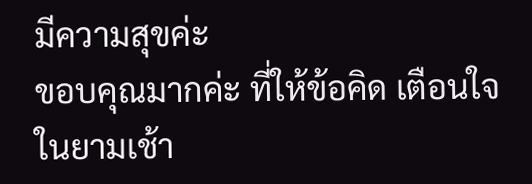มีความสุขค่ะ
ขอบคุณมากค่ะ ที่ให้ข้อคิด เตือนใจ ในยามเช้า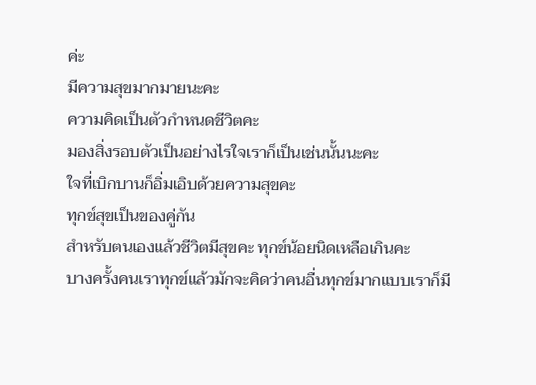ค่ะ
มีความสุขมากมายนะคะ
ความคิดเป็นตัวกำหนดชีวิตคะ
มองสิ่งรอบตัวเป็นอย่างไรใจเราก็เป็นเช่นนั้นนะคะ
ใจที่เบิกบานก็อิ่มเอิบด้วยความสุขคะ
ทุกข์สุขเป็นของคู่กัน
สำหรับตนเองแล้วชีวิตมีสุขคะ ทุกข์น้อยนิดเหลือเกินคะ
บางครั้งคนเราทุกข์แล้วมักจะคิดว่าคนอื่นทุกข์มากแบบเราก็มี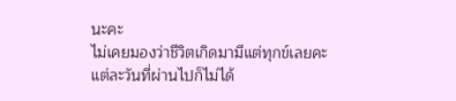นะคะ
ไม่เคยมองว่าชีวิตเกิดมามีแต่ทุกข์เลยคะ
แต่ละวันที่ผ่านไปก็ไม่ได้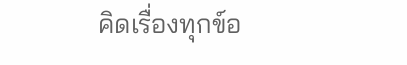คิดเรื่องทุกข์อ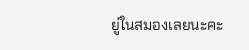ยู่ในสมองเลยนะคะ